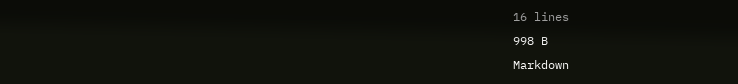16 lines
998 B
Markdown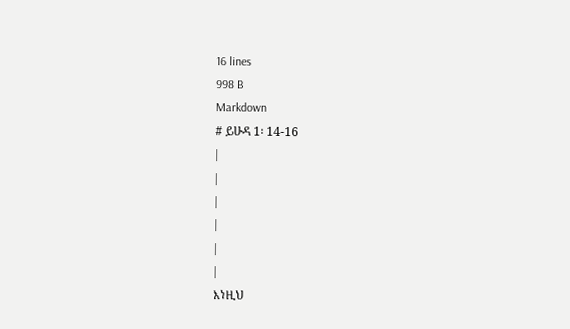16 lines
998 B
Markdown
# ይሁዳ 1፡ 14-16
|
|
|
|
|
|
እነዚህ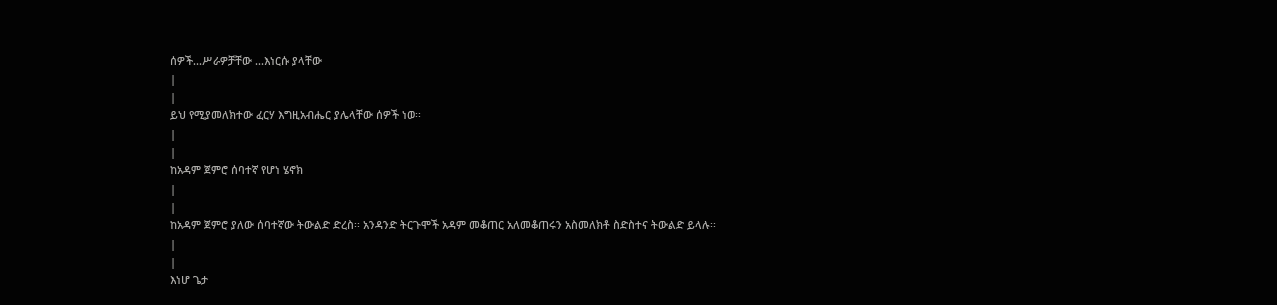ሰዎች...ሥራዎቻቸው ...እነርሱ ያላቸው
|
|
ይህ የሚያመለክተው ፈርሃ እግዚአብሔር ያሌላቸው ሰዎች ነወ፡፡
|
|
ከአዳም ጀምሮ ሰባተኛ የሆነ ሄኖክ
|
|
ከአዳም ጀምሮ ያለው ሰባተኛው ትውልድ ድረስ፡፡ አንዳንድ ትርጉሞች አዳም መቆጠር አለመቆጠሩን አስመለክቶ ስድስተና ትውልድ ይላሉ፡፡
|
|
እነሆ ጌታ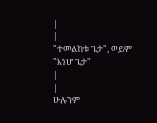|
|
"ተመልከቱ ጌታ", ወይም "እነሆ ጌታ"
|
|
ሁሉንም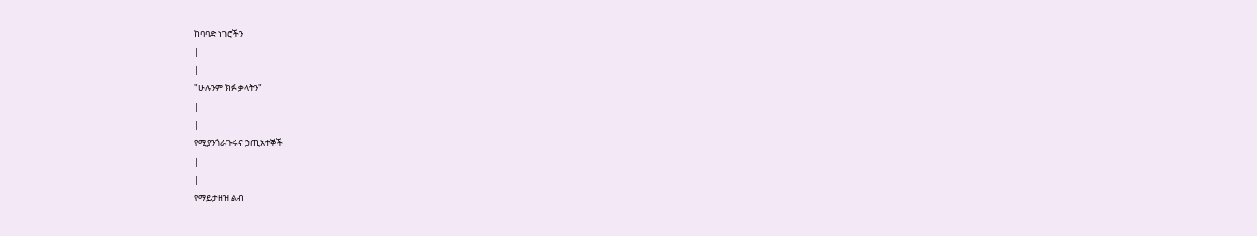ከባባድ ነገሮችን
|
|
"ሁሉንም ክፉ ቃላትን"
|
|
የሚያንጎራጉሩና ኃጢአተኞች
|
|
የማይታዘዝ ልብ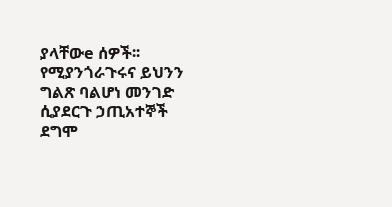ያላቸውe ሰዎች፡፡ የሚያንጎራጉሩና ይህንን ግልጽ ባልሆነ መንገድ ሲያደርጉ ኃጢአተኞች ደግሞ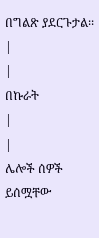በግልጽ ያደርጉታል፡፡
|
|
በኩራት
|
|
ሌሎች ሰዎች ይሰሟቸው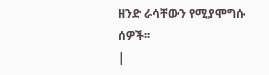ዘንድ ራሳቸውን የሚያሞግሱ ሰዎች፡፡
|